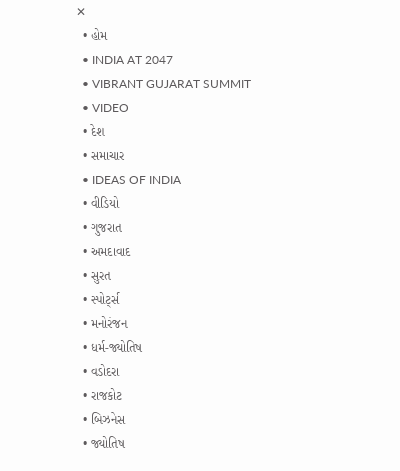✕
  • હોમ
  • INDIA AT 2047
  • VIBRANT GUJARAT SUMMIT
  • VIDEO
  • દેશ
  • સમાચાર
  • IDEAS OF INDIA
  • વીડિયો
  • ગુજરાત
  • અમદાવાદ
  • સુરત
  • સ્પોર્ટ્સ
  • મનોરંજન
  • ધર્મ-જ્યોતિષ
  • વડોદરા
  • રાજકોટ
  • બિઝનેસ
  • જ્યોતિષ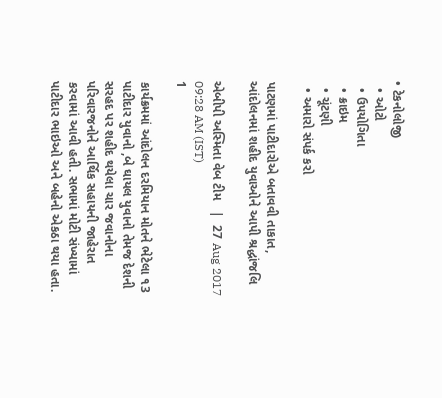• ટેકનોલોજી
  • ઓટો
  • ઉપયોગિતા
  • ક્રાઇમ
  • ચૂંટણી
  • અમારો સંપર્ક કરો

પાટણમાં પાટીદારોએ બતાવવી તાકાત, આંદોલનમાં શહીદ યુવાઓને આપી શ્રદ્ધાંજલિ

એબીપી અસ્મિતા વેબ ટીમ   |  27 Aug 2017 09:28 AM (IST)
1

કાર્યક્રમમાં આંદોલન દરમિયાન મોતને ભેટેલા ૧3 પાટીદાર યુવાનો ,બે ઘાયલ યુવાનો તેમજ દેશની સરહદ પર શહીદ થયેલા ચાર જવાનોના પરિવારજનોને આર્થિક સહાયની જાહેરાત કરવામાં આવી હતી. સભામાં મોટી સંખ્યામાં પાટીદાર ભાઇઓ અને બહેનો એકઠા થયા હતા.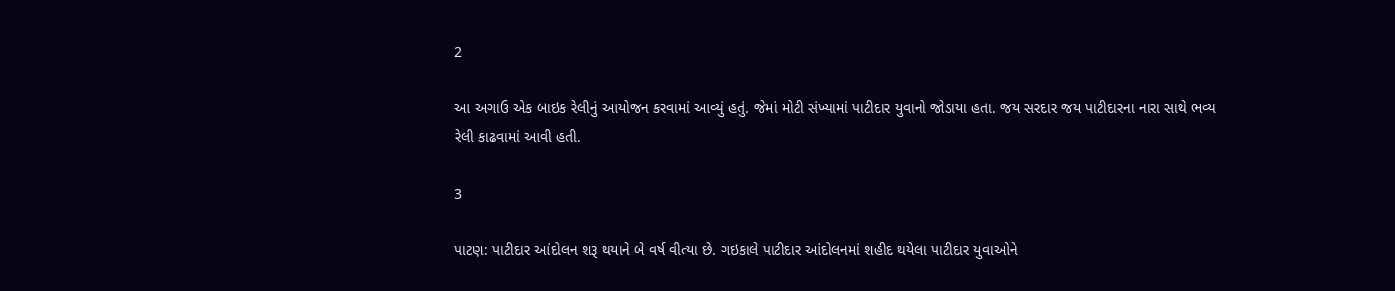2

આ અગાઉ એક બાઇક રેલીનું આયોજન કરવામાં આવ્યું હતું. જેમાં મોટી સંખ્યામાં પાટીદાર યુવાનો જોડાયા હતા. જય સરદાર જય પાટીદારના નારા સાથે ભવ્ય રેલી કાઢવામાં આવી હતી.

3

પાટણ: પાટીદાર આંદોલન શરૂ થયાને બે વર્ષ વીત્યા છે. ગઇકાલે પાટીદાર આંદોલનમાં શહીદ થયેલા પાટીદાર યુવાઓને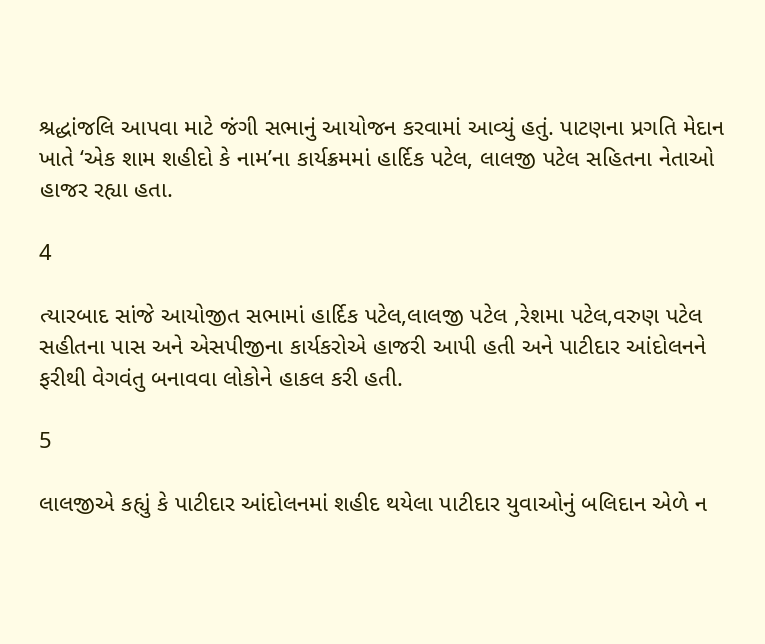શ્રદ્ધાંજલિ આપવા માટે જંગી સભાનું આયોજન કરવામાં આવ્યું હતું. પાટણના પ્રગતિ મેદાન ખાતે ‘એક શામ શહીદો કે નામ’ના કાર્યક્રમમાં હાર્દિક પટેલ, લાલજી પટેલ સહિતના નેતાઓ હાજર રહ્યા હતા.

4

ત્યારબાદ સાંજે આયોજીત સભામાં હાર્દિક પટેલ,લાલજી પટેલ ,રેશમા પટેલ,વરુણ પટેલ સહીતના પાસ અને એસપીજીના કાર્યકરોએ હાજરી આપી હતી અને પાટીદાર આંદોલનને ફરીથી વેગવંતુ બનાવવા લોકોને હાકલ કરી હતી.

5

લાલજીએ કહ્યું કે પાટીદાર આંદોલનમાં શહીદ થયેલા પાટીદાર યુવાઓનું બલિદાન એળે ન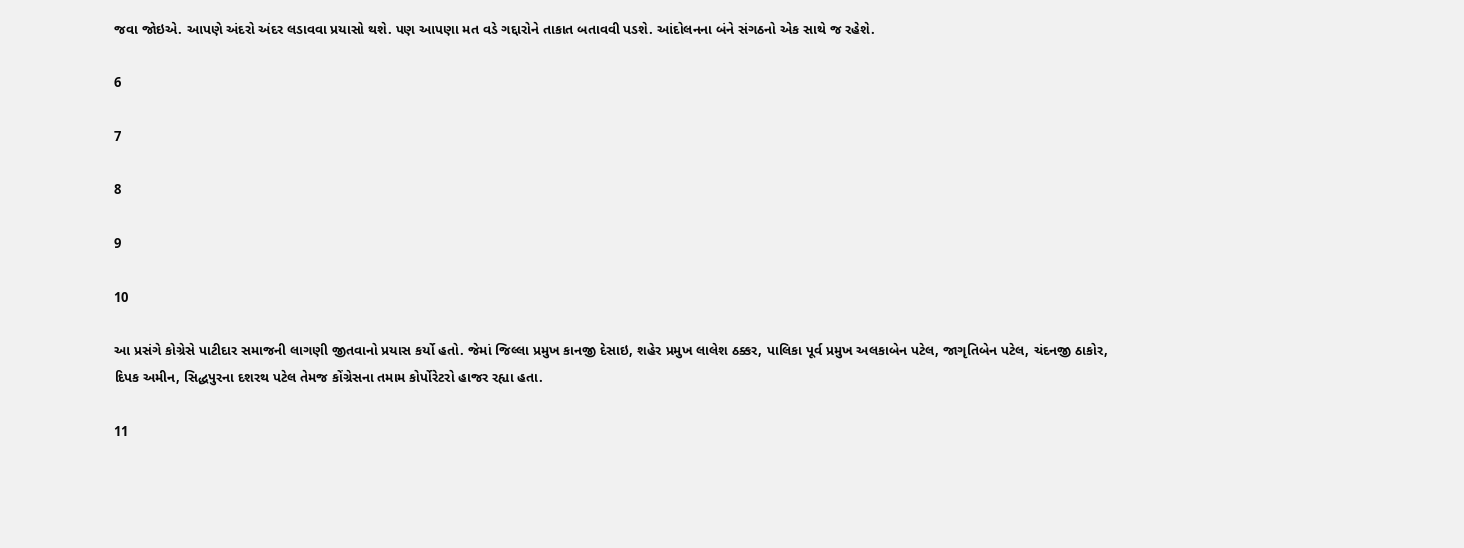જવા જોઇએ. આપણે અંદરો અંદર લડાવવા પ્રયાસો થશે. પણ આપણા મત વડે ગદ્દારોને તાકાત બતાવવી પડશે. આંદોલનના બંને સંગઠનો એક સાથે જ રહેશે.

6

7

8

9

10

આ પ્રસંગે કોગ્રેસે પાટીદાર સમાજની લાગણી જીતવાનો પ્રયાસ કર્યો હતો. જેમાં જિલ્લા પ્રમુખ કાનજી દેસાઇ, શહેર પ્રમુખ લાલેશ ઠક્કર, પાલિકા પૂર્વ પ્રમુખ અલકાબેન પટેલ, જાગૃતિબેન પટેલ, ચંદનજી ઠાકોર, દિપક અમીન, સિદ્ધપુરના દશરથ પટેલ તેમજ કોંગ્રેસના તમામ કોર્પોરેટરો હાજર રહ્યા હતા.

11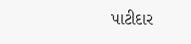પાટીદાર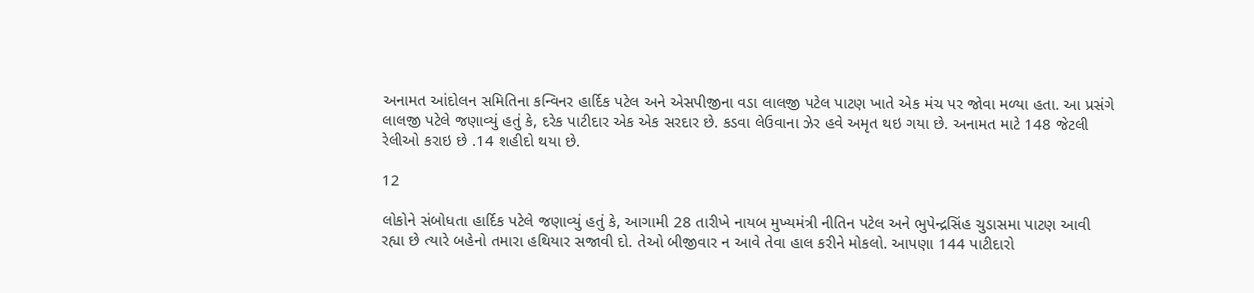અનામત આંદોલન સમિતિના કન્વિનર હાર્દિક પટેલ અને એસપીજીના વડા લાલજી પટેલ પાટણ ખાતે એક મંચ પર જોવા મળ્યા હતા. આ પ્રસંગે લાલજી પટેલે જણાવ્યું હતું કે, દરેક પાટીદાર એક એક સરદાર છે. કડવા લેઉવાના ઝેર હવે અમૃત થઇ ગયા છે. અનામત માટે 148 જેટલી રેલીઓ કરાઇ છે .14 શહીદો થયા છે.

12

લોકોને સંબોધતા હાર્દિક પટેલે જણાવ્યું હતું કે, આગામી 28 તારીખે નાયબ મુખ્યમંત્રી નીતિન પટેલ અને ભુપેન્દ્રસિંહ ચુડાસમા પાટણ આવી રહ્યા છે ત્યારે બહેનો તમારા હથિયાર સજાવી દો. તેઓ બીજીવાર ન આવે તેવા હાલ કરીને મોકલો. આપણા 144 પાટીદારો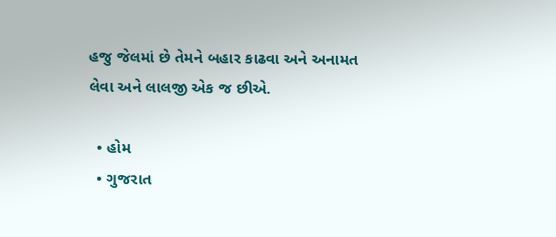હજુ જેલમાં છે તેમને બહાર કાઢવા અને અનામત લેવા અને લાલજી એક જ છીએ.

  • હોમ
  • ગુજરાત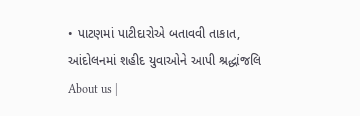• પાટણમાં પાટીદારોએ બતાવવી તાકાત, આંદોલનમાં શહીદ યુવાઓને આપી શ્રદ્ધાંજલિ
About us |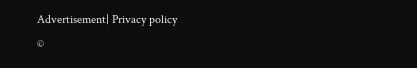Advertisement| Privacy policy
©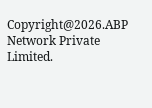Copyright@2026.ABP Network Private Limited.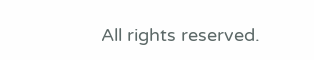All rights reserved.